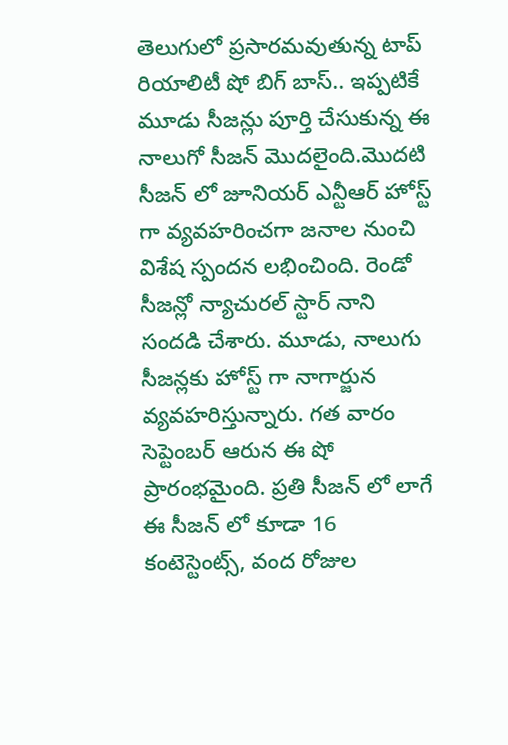తెలుగులో ప్రసారమవుతున్న టాప్ రియాలిటీ షో బిగ్ బాస్.. ఇప్పటికే మూడు సీజన్లు పూర్తి చేసుకున్న ఈ నాలుగో సీజన్ మొదలైంది.మొదటి సీజన్ లో జూనియర్ ఎన్టీఆర్ హోస్ట్ గా వ్యవహరించగా జనాల నుంచి విశేష స్పందన లభించింది. రెండో సీజన్లో న్యాచురల్ స్టార్ నాని సందడి చేశారు. మూడు, నాలుగు సీజన్లకు హోస్ట్ గా నాగార్జున వ్యవహరిస్తున్నారు. గత వారం సెప్టెంబర్ ఆరున ఈ షో ప్రారంభమైంది. ప్రతి సీజన్ లో లాగే ఈ సీజన్ లో కూడా 16 కంటెస్టెంట్స్, వంద రోజుల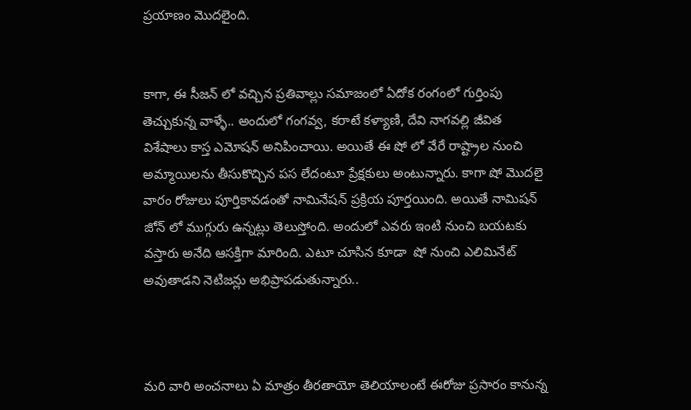ప్రయాణం మొదలైంది.


కాగా, ఈ సీజన్ లో వచ్చిన ప్రతివాల్లు సమాజంలో ఏదోక రంగంలో గుర్తింపు తెచ్చుకున్న వాళ్ళే.. అందులో గంగవ్వ, కరాటే కళ్యాణి, దేవి నాగవల్లి జీవిత విశేషాలు కాస్త ఎమోషన్ అనిపించాయి. అయితే ఈ షో లో వేరే రాష్ట్రాల నుంచి అమ్మాయిలను తీసుకొచ్చిన పస లేదంటూ ప్రేక్షకులు అంటున్నారు. కాగా షో మొదలై వారం రోజులు పూర్తికావడంతో నామినేషన్ ప్రక్రియ పూర్తయింది. అయితే నామిషన్ జోన్ లో ముగ్గురు ఉన్నట్లు తెలుస్తోంది. అందులో ఎవరు ఇంటి నుంచి బయటకు వస్తారు అనేది ఆసక్తిగా మారింది. ఎటూ చూసిన కూడా  షో నుంచి ఎలిమినేట్ అవుతాడని నెటిజన్లు అభిప్రాపడుతున్నారు..



మరి వారి అంచనాలు ఏ మాత్రం తీరతాయో తెలియాలంటే ఈరోజు ప్రసారం కానున్న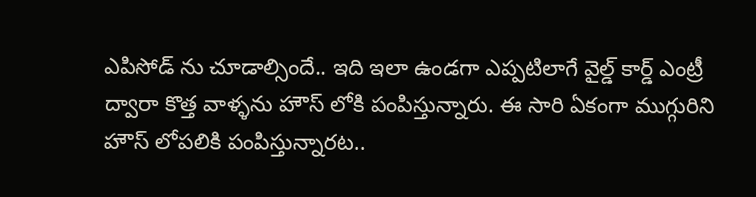ఎపిసోడ్ ను చూడాల్సిందే.. ఇది ఇలా ఉండగా ఎప్పటిలాగే వైల్డ్ కార్డ్ ఎంట్రీ ద్వారా కొత్త వాళ్ళను హౌస్ లోకి పంపిస్తున్నారు. ఈ సారి ఏకంగా ముగ్గురిని హౌస్ లోపలికి పంపిస్తున్నారట..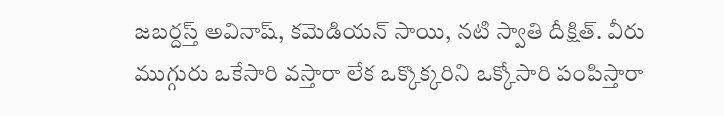జబర్దస్త్ అవినాష్, కమెడియన్ సాయి, నటి స్వాతి దీక్షిత్. వీరు ముగ్గురు ఒకేసారి వస్తారా లేక ఒక్కొక్కరిని ఒక్కోసారి పంపిస్తారా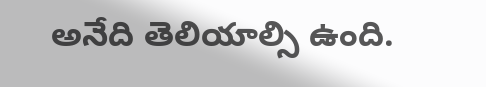అనేది తెలియాల్సి ఉంది.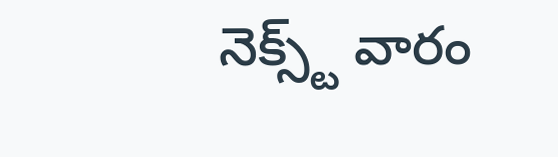నెక్స్ట్ వారం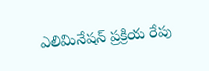ఎలిమినేషన్ ప్రక్రియ రేపు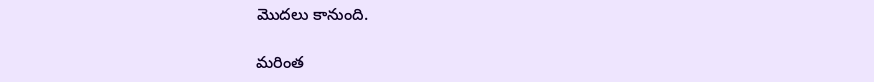మొదలు కానుంది.

మరింత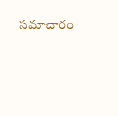సమాచారం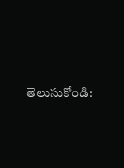తెలుసుకోండి: